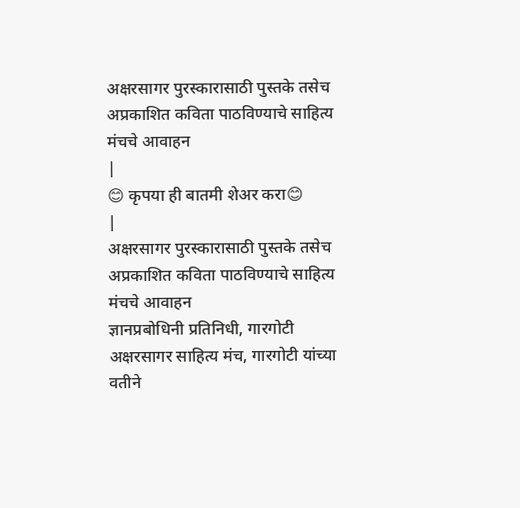अक्षरसागर पुरस्कारासाठी पुस्तके तसेच अप्रकाशित कविता पाठविण्याचे साहित्य मंचचे आवाहन
|
😊 कृपया ही बातमी शेअर करा😊
|
अक्षरसागर पुरस्कारासाठी पुस्तके तसेच अप्रकाशित कविता पाठविण्याचे साहित्य मंचचे आवाहन
ज्ञानप्रबोधिनी प्रतिनिधी, गारगोटी
अक्षरसागर साहित्य मंच, गारगोटी यांच्या वतीने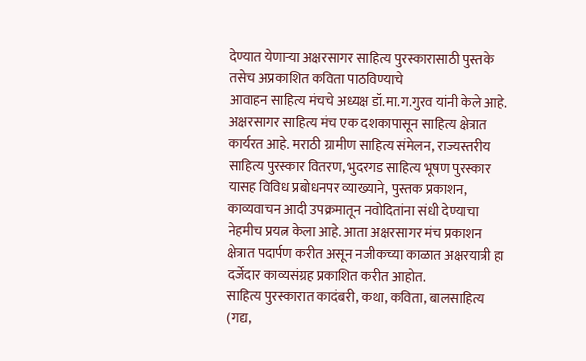देण्यात येणाऱ्या अक्षरसागर साहित्य पुरस्कारासाठी पुस्तके तसेच अप्रकाशित कविता पाठविण्याचे
आवाहन साहित्य मंचचे अध्यक्ष डॉ.मा.ग.गुरव यांनी केले आहे.
अक्षरसागर साहित्य मंच एक दशकापासून साहित्य क्षेत्रात कार्यरत आहे. मराठी ग्रामीण साहित्य संमेलन, राज्यस्तरीय साहित्य पुरस्कार वितरण, भुदरगड साहित्य भूषण पुरस्कार यासह विविध प्रबोधनपर व्याख्याने, पुस्तक प्रकाशन, काव्यवाचन आदी उपक्रमातून नवोदितांना संधी देण्याचा नेहमीच प्रयत्न केला आहे. आता अक्षरसागर मंच प्रकाशन क्षेत्रात पदार्पण करीत असून नजीकच्या काळात अक्षरयात्री हा दर्जेदार काव्यसंग्रह प्रकाशित करीत आहोत.
साहित्य पुरस्कारात कादंबरी, कथा, कविता, बालसाहित्य (गद्य,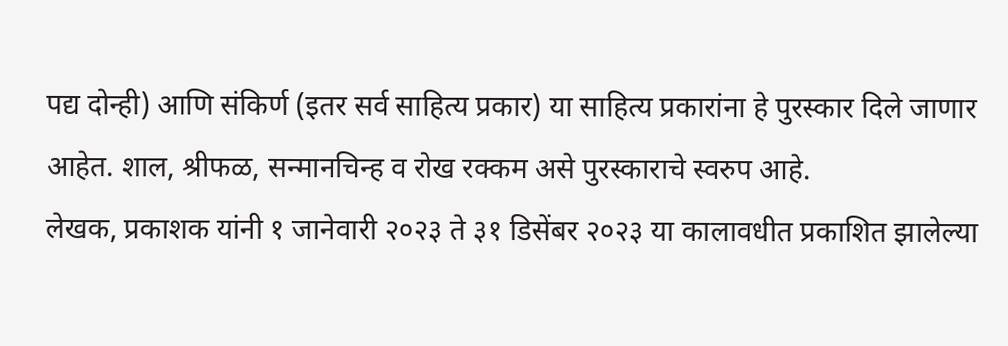पद्य दोन्ही) आणि संकिर्ण (इतर सर्व साहित्य प्रकार) या साहित्य प्रकारांना हे पुरस्कार दिले जाणार आहेत. शाल, श्रीफळ, सन्मानचिन्ह व रोख रक्कम असे पुरस्काराचे स्वरुप आहे.
लेखक, प्रकाशक यांनी १ जानेवारी २०२३ ते ३१ डिसेंबर २०२३ या कालावधीत प्रकाशित झालेल्या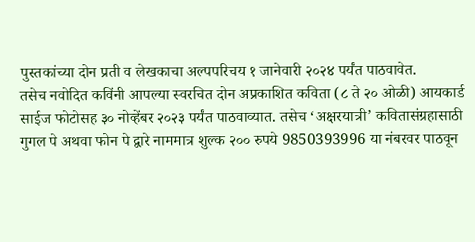पुस्तकांच्या दोन प्रती व लेखकाचा अल्पपरिचय १ जानेवारी २०२४ पर्यंत पाठवावेत.
तसेच नवोदित कविंनी आपल्या स्वरचित दोन अप्रकाशित कविता (८ ते २० ओळी) आयकार्ड साईज फोटोसह ३० नोव्हेंबर २०२३ पर्यंत पाठवाव्यात. तसेच ‘अक्षरयात्री’ कवितासंग्रहासाठी गुगल पे अथवा फोन पे द्वारे नाममात्र शुल्क २०० रुपये 9850393996 या नंबरवर पाठवून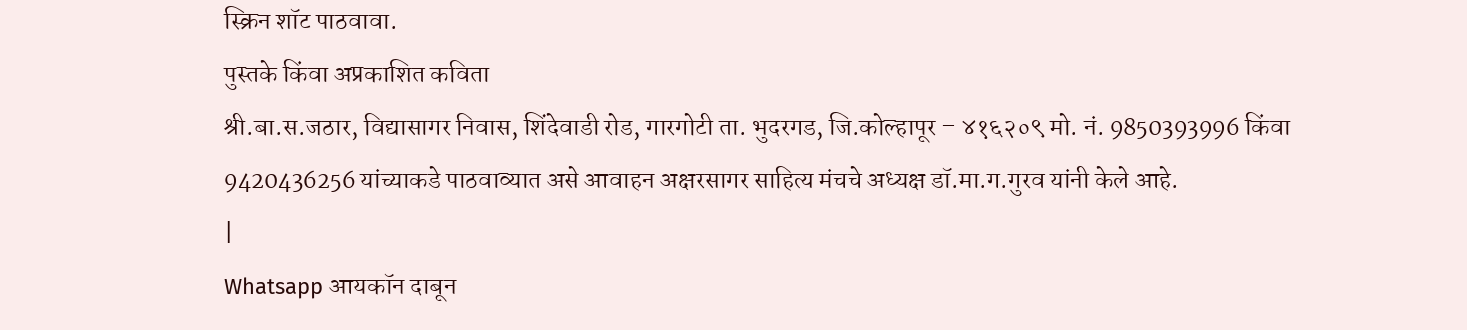स्क्रिन शॉट पाठवावा.
पुस्तके किंवा अप्रकाशित कविता
श्री.बा.स.जठार, विद्यासागर निवास, शिंदेवाडी रोड, गारगोटी ता. भुदरगड, जि.कोल्हापूर – ४१६२०९ मो. नं. 9850393996 किंवा 9420436256 यांच्याकडे पाठवाव्यात असे आवाहन अक्षरसागर साहित्य मंचचे अध्यक्ष डॉ.मा.ग.गुरव यांनी केले आहे.
|
Whatsapp आयकॉन दाबून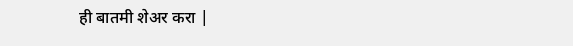ही बातमी शेअर करा |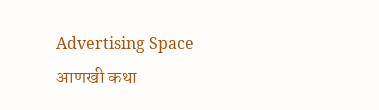Advertising Space
आणखी कथा